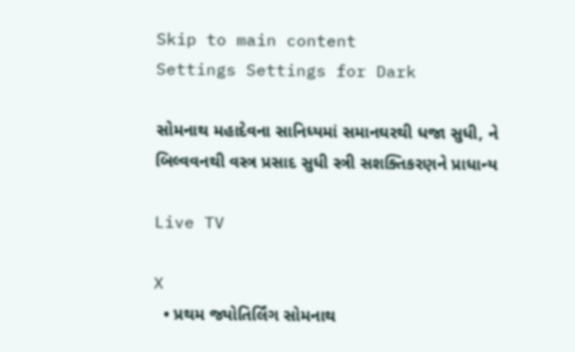Skip to main content
Settings Settings for Dark

સોમનાથ મહાદેવના સાનિધ્યમાં સમાનઘરથી ધજા સુધી, ને બિલ્વવનથી વસ્ત્ર પ્રસાદ સુધી સ્ત્રી સશક્તિકરણને પ્રાધાન્ય

Live TV

X
  • પ્રથમ જ્યોતિર્લિંગ સોમનાથ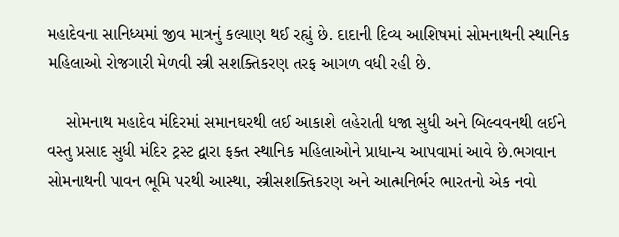મહાદેવના સાનિધ્યમાં જીવ માત્રનું કલ્યાણ થઈ રહ્યું છે. દાદાની દિવ્ય આશિષમાં સોમનાથની સ્થાનિક મહિલાઓ રોજગારી મેળવી સ્ત્રી સશક્તિકરણ તરફ આગળ વધી રહી છે.

    સોમનાથ મહાદેવ મંદિરમાં સમાનઘરથી લઈ આકાશે લહેરાતી ધજા સુધી અને બિલ્વવનથી લઈને વસ્તુ પ્રસાદ સુધી મંદિર ટ્રસ્ટ દ્વારા ફક્ત સ્થાનિક મહિલાઓને પ્રાધાન્ય આપવામાં આવે છે.ભગવાન સોમનાથની પાવન ભૂમિ પરથી આસ્થા, સ્ત્રીસશક્તિકરણ અને આત્મનિર્ભર ભારતનો એક નવો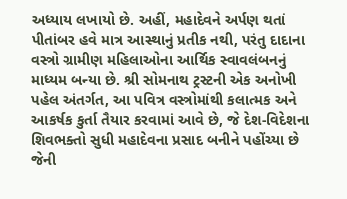અધ્યાય લખાયો છે. અહીં, મહાદેવને અર્પણ થતાં પીતાંબર હવે માત્ર આસ્થાનું પ્રતીક નથી, પરંતુ દાદાના વસ્ત્રો ગ્રામીણ મહિલાઓના આર્થિક સ્વાવલંબનનું માધ્યમ બન્યા છે. શ્રી સોમનાથ ટ્રસ્ટની એક અનોખી પહેલ અંતર્ગત, આ પવિત્ર વસ્ત્રોમાંથી કલાત્મક અને આકર્ષક કુર્તા તૈયાર કરવામાં આવે છે, જે દેશ-વિદેશના શિવભક્તો સુધી મહાદેવના પ્રસાદ બનીને પહોંચ્યા છે જેની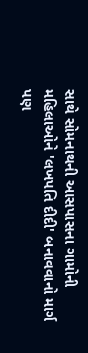સાથે સોમનાથની આસપાસના ગામોની મહિલાઓને 'લખપતિ દીદી' બનાવવાનો માર્ગ પણ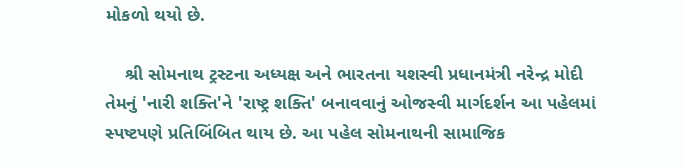મોકળો થયો છે.

    શ્રી સોમનાથ ટ્રસ્ટના અધ્યક્ષ અને ભારતના યશસ્વી પ્રધાનમંત્રી નરેન્દ્ર મોદી તેમનું 'નારી શક્તિ'ને 'રાષ્ટ્ર શક્તિ' બનાવવાનું ઓજસ્વી માર્ગદર્શન આ પહેલમાં સ્પષ્ટપણે પ્રતિબિંબિત થાય છે. આ પહેલ સોમનાથની સામાજિક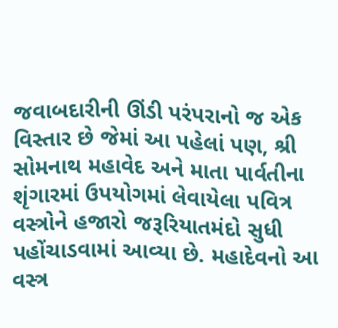જવાબદારીની ઊંડી પરંપરાનો જ એક વિસ્તાર છે જેમાં આ પહેલાં પણ, શ્રી સોમનાથ મહાવેદ અને માતા પાર્વતીના શૃંગારમાં ઉપયોગમાં લેવાયેલા પવિત્ર વસ્ત્રોને હજારો જરૂરિયાતમંદો સુધી પહોંચાડવામાં આવ્યા છે. મહાદેવનો આ વસ્ત્ર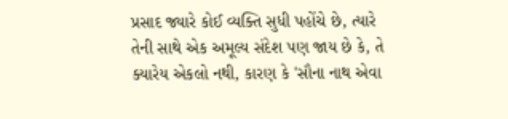પ્રસાદ જ્યારે કોઈ વ્યક્તિ સુધી પહોંચે છે, ત્યારે તેની સાથે એક અમૂલ્ય સંદેશ પણ જાય છે કે, તે ક્યારેય એકલો નથી, કારણ કે 'સૌના નાથ એવા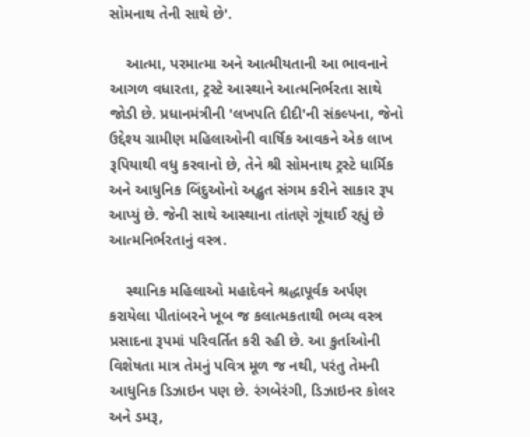સોમનાથ તેની સાથે છે'.

    આત્મા, પરમાત્મા અને આત્મીયતાની આ ભાવનાને આગળ વધારતા, ટ્રસ્ટે આસ્થાને આત્મનિર્ભરતા સાથે જોડી છે. પ્રધાનમંત્રીની 'લખપતિ દીદી'ની સંકલ્પના, જેનો ઉદ્દેશ્ય ગ્રામીણ મહિલાઓની વાર્ષિક આવકને એક લાખ રૂપિયાથી વધુ કરવાનો છે, તેને શ્રી સોમનાથ ટ્રસ્ટે ધાર્મિક અને આધુનિક બિંદુઓનો અદ્ભુત સંગમ કરીને સાકાર રૂપ આપ્યું છે. જેની સાથે આસ્થાના તાંતણે ગૂંથાઈ રહ્યું છે આત્મનિર્ભરતાનું વસ્ત્ર.

    સ્થાનિક મહિલાઓ મહાદેવને શ્રદ્ધાપૂર્વક અર્પણ કરાયેલા પીતાંબરને ખૂબ જ કલાત્મકતાથી ભવ્ય વસ્ત્ર પ્રસાદના રૂપમાં પરિવર્તિત કરી રહી છે. આ કુર્તાઓની વિશેષતા માત્ર તેમનું પવિત્ર મૂળ જ નથી, પરંતુ તેમની આધુનિક ડિઝાઇન પણ છે. રંગબેરંગી, ડિઝાઇનર કોલર અને ડમરૂ,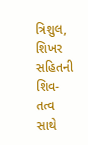ત્રિશુલ, શિખર સહિતની શિવ-તત્વ સાથે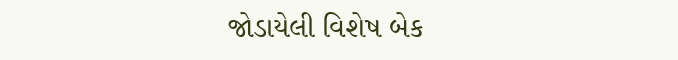જોડાયેલી વિશેષ બેક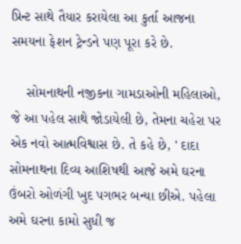પ્રિન્ટ સાથે તૈયાર કરાયેલા આ કુર્તા આજના સમયના ફેશન ટ્રેન્ડને પણ પૂરા કરે છે.

    સોમનાથની નજીકના ગામડાઓની મહિલાઓ, જે આ પહેલ સાથે જોડાયેલી છે, તેમના ચહેરા પર એક નવો આત્મવિશ્વાસ છે. તે કહે છે, ' દાદા સોમનાથના દિવ્ય આશિષથી આજે અમે ઘરના ઉંબરો ઓળંગી ખુદ પગભર બન્યા છીએ. પહેલા અમે ઘરના કામો સુધી જ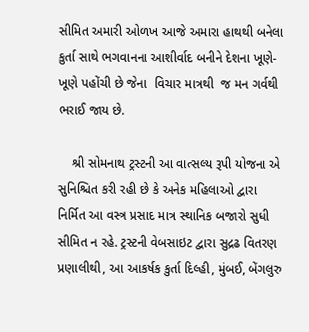સીમિત અમારી ઓળખ આજે અમારા હાથથી બનેલા કુર્તા સાથે ભગવાનના આશીર્વાદ બનીને દેશના ખૂણે-ખૂણે પહોંચી છે જેના  વિચાર માત્રથી  જ મન ગર્વથી ભરાઈ જાય છે.

    શ્રી સોમનાથ ટ્રસ્ટની આ વાત્સલ્ય રૂપી યોજના એ સુનિશ્ચિત કરી રહી છે કે અનેક મહિલાઓ દ્વારા નિર્મિત આ વસ્ત્ર પ્રસાદ માત્ર સ્થાનિક બજારો સુધી સીમિત ન રહે. ટ્રસ્ટની વેબસાઇટ દ્વારા સુદ્રઢ વિતરણ પ્રણાલીથી, આ આકર્ષક કુર્તા દિલ્હી, મુંબઈ, બેંગલુરુ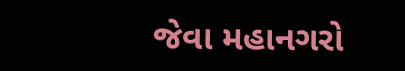જેવા મહાનગરો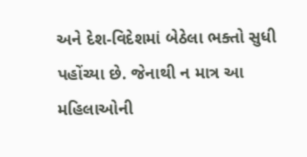અને દેશ-વિદેશમાં બેઠેલા ભક્તો સુધી પહોંચ્યા છે. જેનાથી ન માત્ર આ મહિલાઓની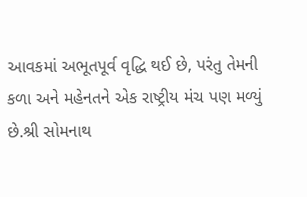આવકમાં અભૂતપૂર્વ વૃદ્ધિ થઈ છે, પરંતુ તેમની કળા અને મહેનતને એક રાષ્ટ્રીય મંચ પણ મળ્યું છે.શ્રી સોમનાથ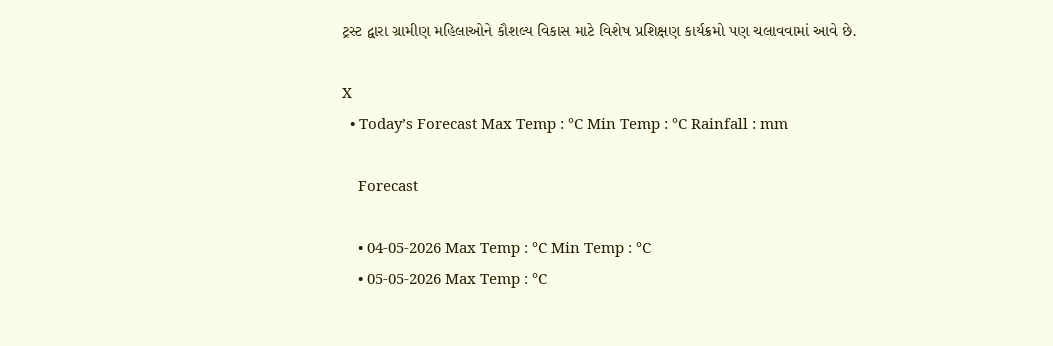ટ્રસ્ટ દ્વારા ગ્રામીણ મહિલાઓને કૌશલ્ય વિકાસ માટે વિશેષ પ્રશિક્ષણ કાર્યક્રમો પણ ચલાવવામાં આવે છે.

X
  • Today’s Forecast Max Temp : °C Min Temp : °C Rainfall : mm

    Forecast

    • 04-05-2026 Max Temp : °C Min Temp : °C
    • 05-05-2026 Max Temp : °C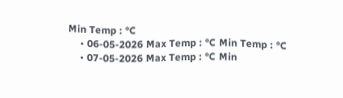Min Temp : °C
    • 06-05-2026 Max Temp : °C Min Temp : °C
    • 07-05-2026 Max Temp : °C Min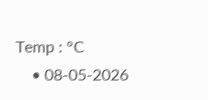Temp : °C
    • 08-05-2026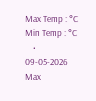Max Temp : °C Min Temp : °C
    • 09-05-2026 Max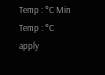Temp : °C Min Temp : °C
apply